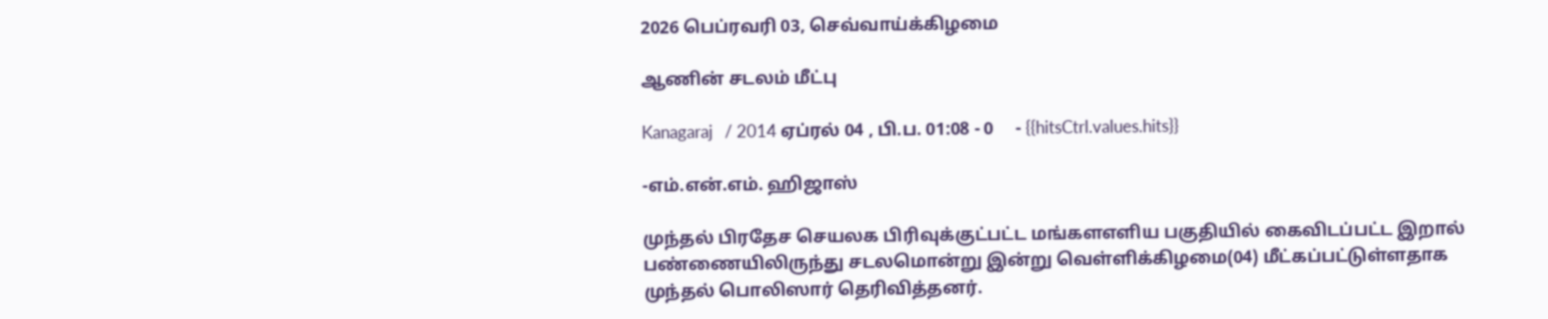2026 பெப்ரவரி 03, செவ்வாய்க்கிழமை

ஆணின் சடலம் மீட்பு

Kanagaraj   / 2014 ஏப்ரல் 04 , பி.ப. 01:08 - 0     - {{hitsCtrl.values.hits}}

-எம்.என்.எம். ஹிஜாஸ்

முந்தல் பிரதேச செயலக பிரிவுக்குட்பட்ட மங்களஎளிய பகுதியில் கைவிடப்பட்ட இறால் பண்ணையிலிருந்து சடலமொன்று இன்று வெள்ளிக்கிழமை(04) மீட்கப்பட்டுள்ளதாக முந்தல் பொலிஸார் தெரிவித்தனர்.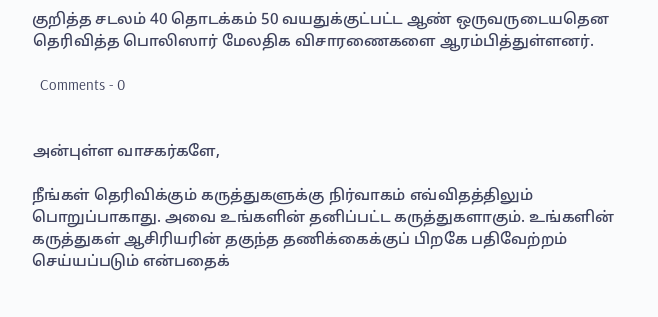குறித்த சடலம் 40 தொடக்கம் 50 வயதுக்குட்பட்ட ஆண் ஒருவருடையதென தெரிவித்த பொலிஸார் மேலதிக விசாரணைகளை ஆரம்பித்துள்ளனர்.

  Comments - 0


அன்புள்ள வாசகர்களே,

நீங்கள் தெரிவிக்கும் கருத்துகளுக்கு நிர்வாகம் எவ்விதத்திலும் பொறுப்பாகாது. அவை உங்களின் தனிப்பட்ட கருத்துகளாகும். உங்களின் கருத்துகள் ஆசிரியரின் தகுந்த தணிக்கைக்குப் பிறகே பதிவேற்றம் செய்யப்படும் என்பதைக்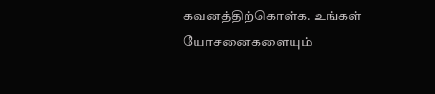கவனத்திற்கொள்க. உங்கள் யோசனைகளையும்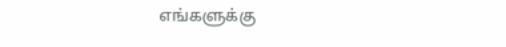எங்களுக்கு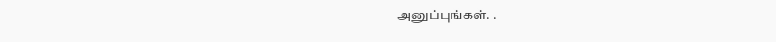அனுப்புங்கள். .